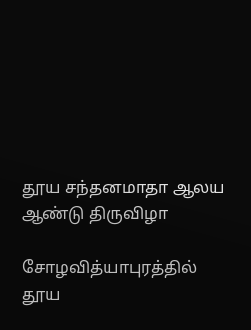தூய சந்தனமாதா ஆலய ஆண்டு திருவிழா

சோழவித்யாபுரத்தில் தூய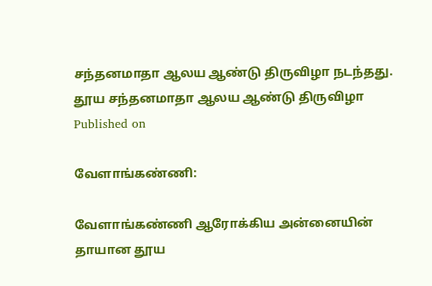சந்தனமாதா ஆலய ஆண்டு திருவிழா நடந்தது.
தூய சந்தனமாதா ஆலய ஆண்டு திருவிழா
Published on

வேளாங்கண்ணி:

வேளாங்கண்ணி ஆரோக்கிய அன்னையின் தாயான தூய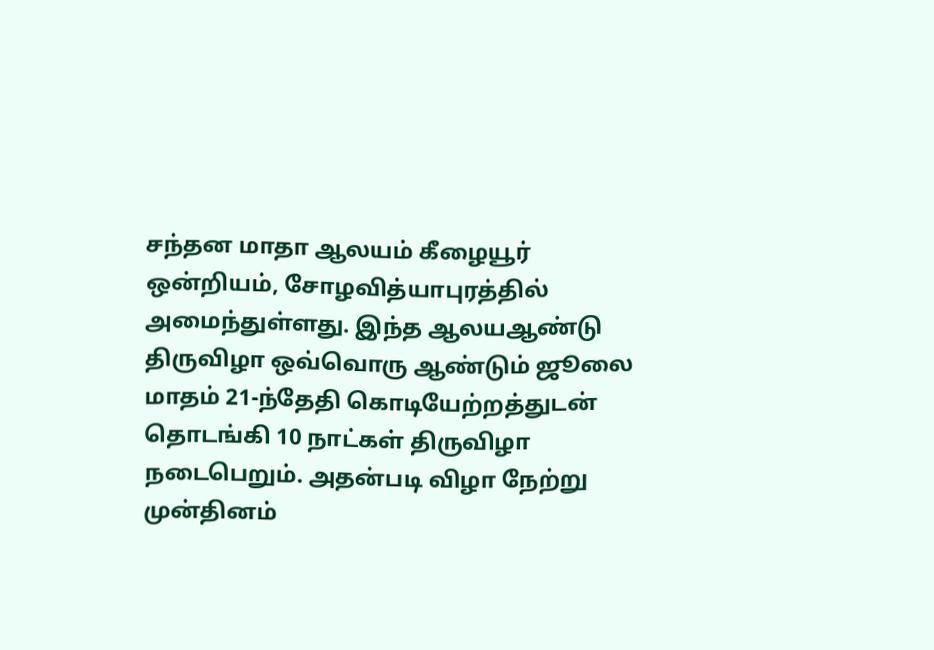சந்தன மாதா ஆலயம் கீழையூர் ஒன்றியம், சோழவித்யாபுரத்தில் அமைந்துள்ளது. இந்த ஆலயஆண்டு திருவிழா ஒவ்வொரு ஆண்டும் ஜூலை மாதம் 21-ந்தேதி கொடியேற்றத்துடன் தொடங்கி 10 நாட்கள் திருவிழா நடைபெறும். அதன்படி விழா நேற்று முன்தினம்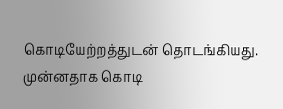கொடியேற்றத்துடன் தொடங்கியது. முன்னதாக கொடி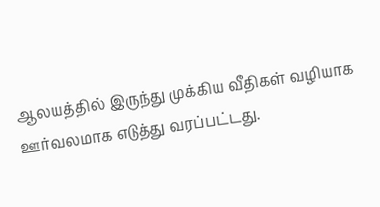ஆலயத்தில் இருந்து முக்கிய வீதிகள் வழியாக ஊர்வலமாக எடுத்து வரப்பட்டது.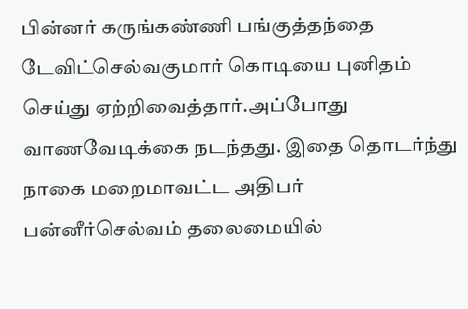பின்னர் கருங்கண்ணி பங்குத்தந்தை டேவிட்செல்வகுமார் கொடியை புனிதம் செய்து ஏற்றிவைத்தார்.அப்போது வாணவேடிக்கை நடந்தது. இதை தொடர்ந்து நாகை மறைமாவட்ட அதிபர் பன்னீர்செல்வம் தலைமையில்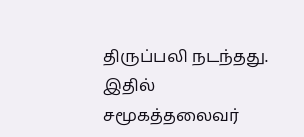திருப்பலி நடந்தது. இதில் சமூகத்தலைவர்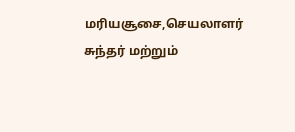மரியசூசை,செயலாளர் சுந்தர் மற்றும்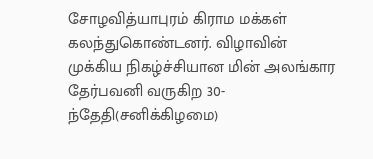சோழவித்யாபுரம் கிராம மக்கள் கலந்துகொண்டனர். விழாவின் முக்கிய நிகழ்ச்சியான மின் அலங்கார தேர்பவனி வருகிற 30-ந்தேதி(சனிக்கிழமை)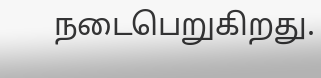நடைபெறுகிறது.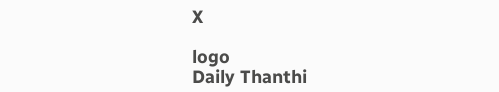X

logo
Daily Thanthi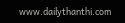www.dailythanthi.com